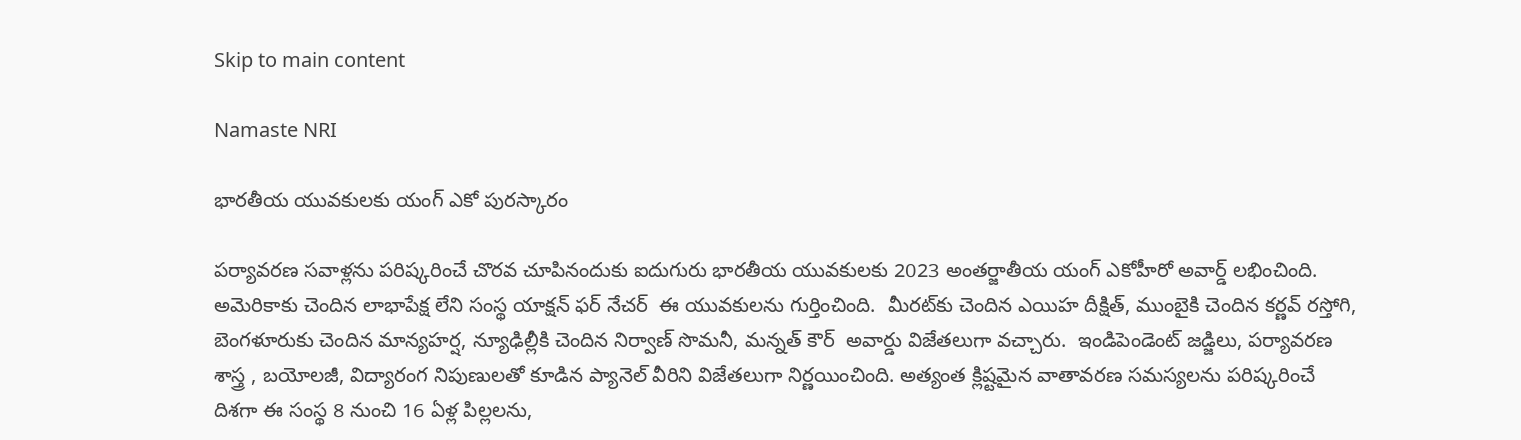Skip to main content

Namaste NRI

భారతీయ యువకులకు యంగ్ ఎకో పురస్కారం

పర్యావరణ సవాళ్లను పరిష్కరించే చొరవ చూపినందుకు ఐదుగురు భారతీయ యువకులకు 2023 అంతర్జాతీయ యంగ్ ఎకోహీరో అవార్డ్ లభించింది. అమెరికాకు చెందిన లాభాపేక్ష లేని సంస్థ యాక్షన్ ఫర్ నేచర్  ఈ యువకులను గుర్తించింది.  మీరట్‌కు చెందిన ఎయిహ దీక్షిత్, ముంబైకి చెందిన కర్ణవ్ రస్తోగి, బెంగళూరుకు చెందిన మాన్యహర్ష, న్యూఢిల్లీకి చెందిన నిర్వాణ్ సొమనీ, మన్నత్ కౌర్  అవార్డు విజేతలుగా వచ్చారు.  ఇండిపెండెంట్ జడ్జిలు, పర్యావరణ శాస్త్ర , బయోలజీ, విద్యారంగ నిపుణులతో కూడిన ప్యానెల్ వీరిని విజేతలుగా నిర్ణయించింది. అత్యంత క్లిష్టమైన వాతావరణ సమస్యలను పరిష్కరించే దిశగా ఈ సంస్థ 8 నుంచి 16 ఏళ్ల పిల్లలను,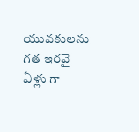యువకులను గత ఇరవై ఏళ్లు గా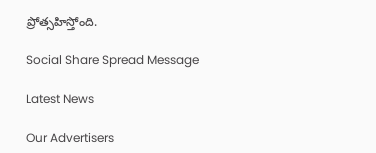ప్రోత్సహిస్తోంది.

Social Share Spread Message

Latest News

Our Advertisers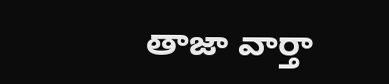తాజా వార్తా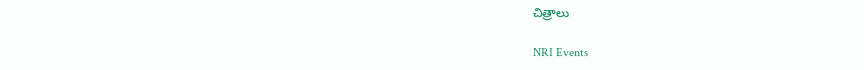చిత్రాలు

NRI Events